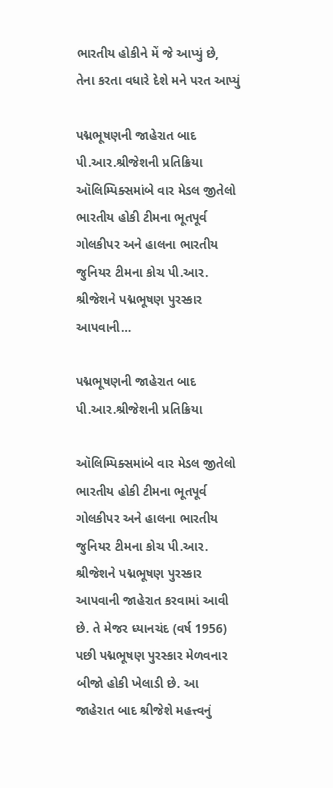ભારતીય હોકીને મેં જે આપ્યું છે, તેના કરતા વધારે દેશે મને પરત આપ્યું

પદ્મભૂષણની જાહેરાત બાદ પી.આર.શ્રીજેશની પ્રતિક્રિયા ઑલિમ્પિક્સમાંબે વાર મેડલ જીતેલો ભારતીય હોકી ટીમના ભૂતપૂર્વ ગોલકીપર અને હાલના ભારતીય જુનિયર ટીમના કોચ પી.આર. શ્રીજેશને પદ્મભૂષણ પુરસ્કાર આપવાની…

પદ્મભૂષણની જાહેરાત બાદ પી.આર.શ્રીજેશની પ્રતિક્રિયા

ઑલિમ્પિક્સમાંબે વાર મેડલ જીતેલો ભારતીય હોકી ટીમના ભૂતપૂર્વ ગોલકીપર અને હાલના ભારતીય જુનિયર ટીમના કોચ પી.આર. શ્રીજેશને પદ્મભૂષણ પુરસ્કાર આપવાની જાહેરાત કરવામાં આવી છે. તે મેજર ધ્યાનચંદ (વર્ષ 1956) પછી પદ્મભૂષણ પુરસ્કાર મેળવનાર બીજો હોકી ખેલાડી છે. આ જાહેરાત બાદ શ્રીજેશે મહત્ત્વનું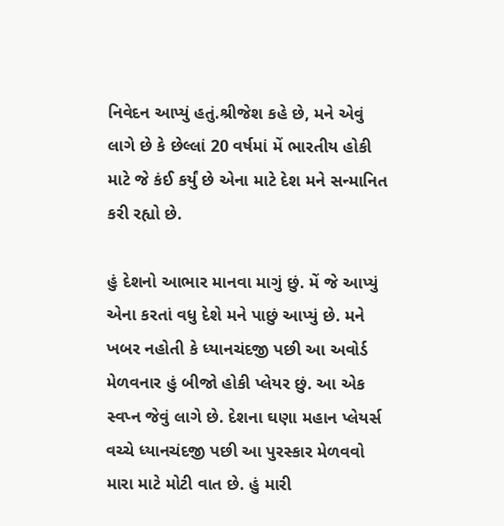નિવેદન આપ્યું હતું.શ્રીજેશ કહે છે, મને એવું લાગે છે કે છેલ્લાં 20 વર્ષમાં મેં ભારતીય હોકી માટે જે કંઈ કર્યું છે એના માટે દેશ મને સન્માનિત કરી રહ્યો છે.

હું દેશનો આભાર માનવા માગું છું. મેં જે આપ્યું એના કરતાં વધુ દેશે મને પાછું આપ્યું છે. મને ખબર નહોતી કે ધ્યાનચંદજી પછી આ અવોર્ડ મેળવનાર હું બીજો હોકી પ્લેયર છું. આ એક સ્વપ્ન જેવું લાગે છે. દેશના ઘણા મહાન પ્લેયર્સ વચ્ચે ધ્યાનચંદજી પછી આ પુરસ્કાર મેળવવો મારા માટે મોટી વાત છે. હું મારી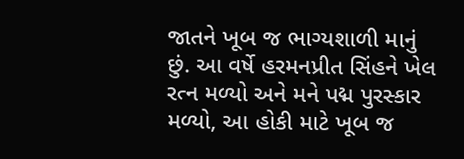જાતને ખૂબ જ ભાગ્યશાળી માનું છું. આ વર્ષે હરમનપ્રીત સિંહને ખેલ રત્ન મળ્યો અને મને પદ્મ પુરસ્કાર મળ્યો, આ હોકી માટે ખૂબ જ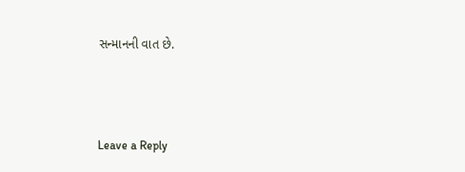સન્માનની વાત છે.



Leave a Reply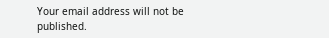Your email address will not be published.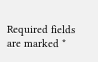Required fields are marked *